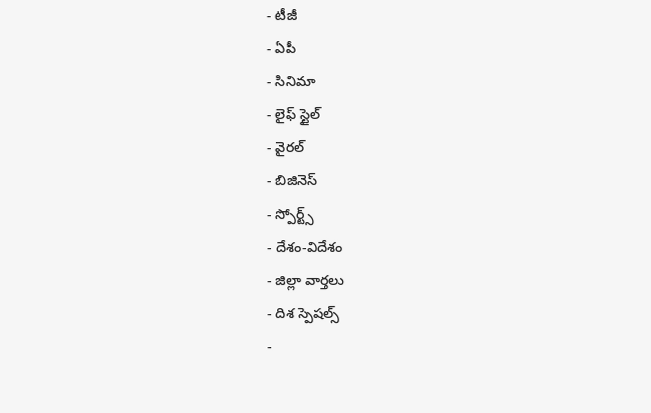- టీజీ
- ఏపీ
- సినిమా
- లైఫ్ స్టైల్
- వైరల్
- బిజినెస్
- స్పోర్ట్స్
- దేశం-విదేశం
- జిల్లా వార్తలు
- దిశ స్పెషల్స్
-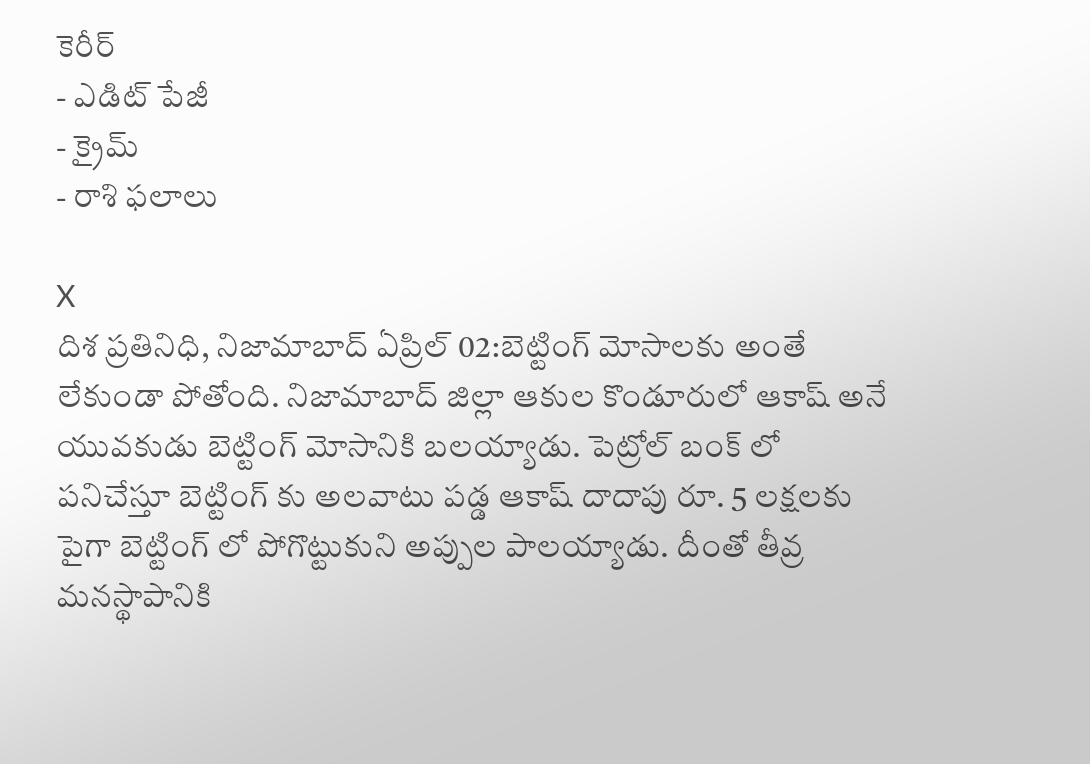కెరీర్
- ఎడిట్ పేజీ
- క్రైమ్
- రాశి ఫలాలు

X
దిశ ప్రతినిధి, నిజామాబాద్ ఏప్రిల్ 02:బెట్టింగ్ మోసాలకు అంతే లేకుండా పోతోంది. నిజామాబాద్ జిల్లా ఆకుల కొండూరులో ఆకాష్ అనే యువకుడు బెట్టింగ్ మోసానికి బలయ్యాడు. పెట్రోల్ బంక్ లో పనిచేస్తూ బెట్టింగ్ కు అలవాటు పడ్డ ఆకాష్ దాదాపు రూ. 5 లక్షలకు పైగా బెట్టింగ్ లో పోగొట్టుకుని అప్పుల పాలయ్యాడు. దీంతో తీవ్ర మనస్థాపానికి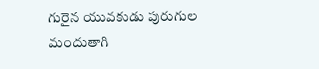గురైన యువకుడు పురుగుల మందుతాగి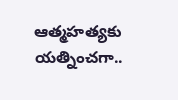ఆత్మహత్యకు యత్నించగా..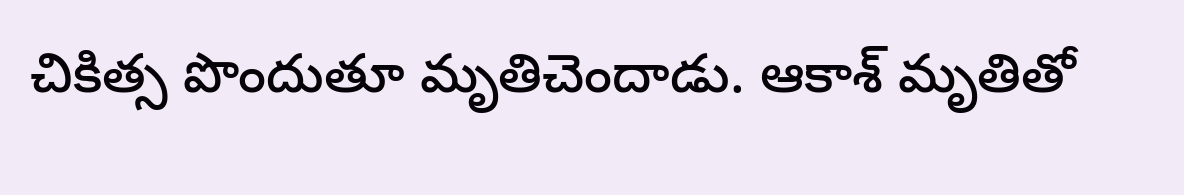చికిత్స పొందుతూ మృతిచెందాడు. ఆకాశ్ మృతితో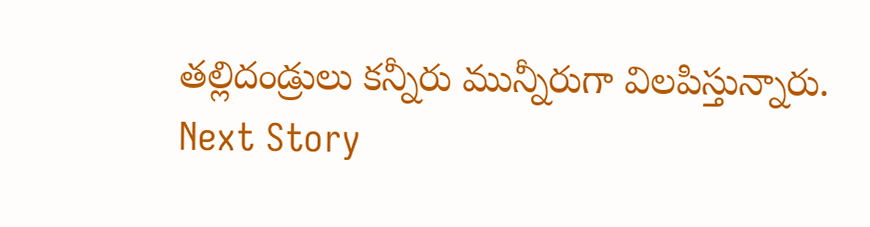తల్లిదండ్రులు కన్నీరు మున్నీరుగా విలపిస్తున్నారు.
Next Story